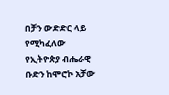በቻን ውድድር ላይ የሚካፈለው የኢትዮጵያ ብሔራዊ ቡድን ከሞሮኮ አቻው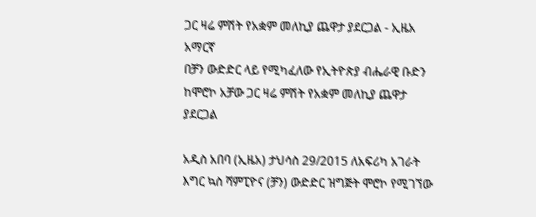ጋር ዛሬ ምሽት የአቋም መለኪያ ጨዋታ ያደርጋል - ኢዜአ አማርኛ
በቻን ውድድር ላይ የሚካፈለው የኢትዮጵያ ብሔራዊ ቡድን ከሞሮኮ አቻው ጋር ዛሬ ምሽት የአቋም መለኪያ ጨዋታ ያደርጋል

አዲስ አበባ (ኢዜአ) ታህሳስ 29/2015 ለአፍሪካ አገራት እግር ኳስ ሻምፒዮና (ቻን) ውድድር ዝግጅት ሞሮኮ የሚገኘው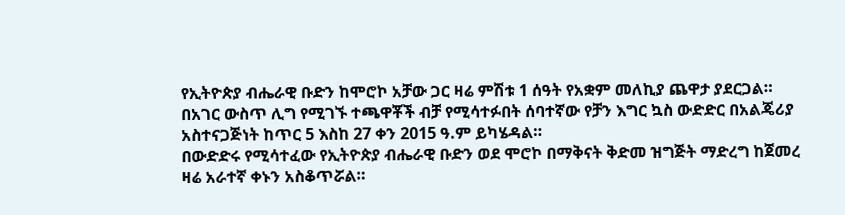የኢትዮጵያ ብሔራዊ ቡድን ከሞሮኮ አቻው ጋር ዛሬ ምሽቱ 1 ሰዓት የአቋም መለኪያ ጨዋታ ያደርጋል።
በአገር ውስጥ ሊግ የሚገኙ ተጫዋቾች ብቻ የሚሳተፉበት ሰባተኛው የቻን እግር ኳስ ውድድር በአልጄሪያ አስተናጋጅነት ከጥር 5 እስከ 27 ቀን 2015 ዓ.ም ይካሄዳል።
በውድድሩ የሚሳተፈው የኢትዮጵያ ብሔራዊ ቡድን ወደ ሞሮኮ በማቅናት ቅድመ ዝግጅት ማድረግ ከጀመረ ዛሬ አራተኛ ቀኑን አስቆጥሯል።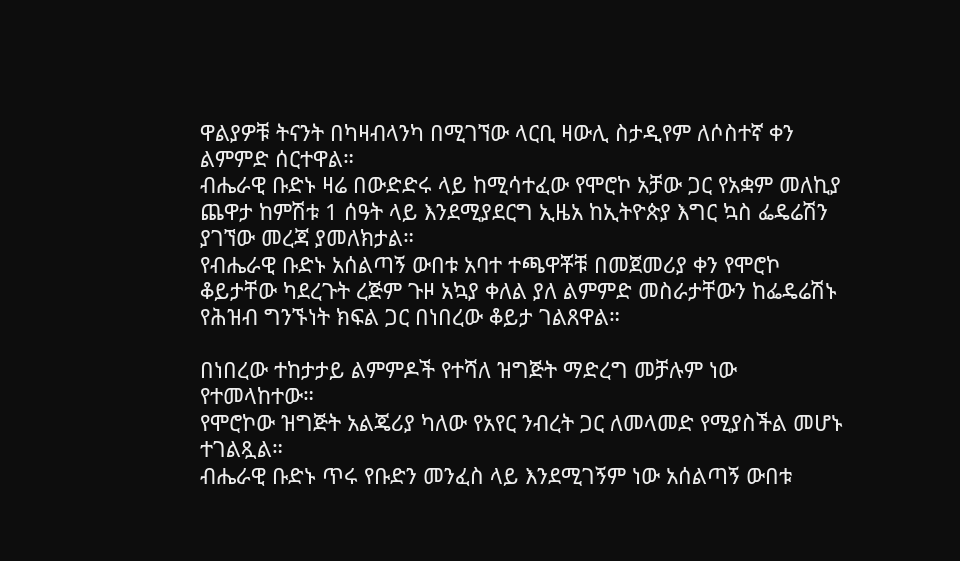ዋልያዎቹ ትናንት በካዛብላንካ በሚገኘው ላርቢ ዛውሊ ስታዲየም ለሶስተኛ ቀን ልምምድ ሰርተዋል።
ብሔራዊ ቡድኑ ዛሬ በውድድሩ ላይ ከሚሳተፈው የሞሮኮ አቻው ጋር የአቋም መለኪያ ጨዋታ ከምሽቱ 1 ሰዓት ላይ እንደሚያደርግ ኢዜአ ከኢትዮጵያ እግር ኳስ ፌዴሬሽን ያገኘው መረጃ ያመለክታል።
የብሔራዊ ቡድኑ አሰልጣኝ ውበቱ አባተ ተጫዋቾቹ በመጀመሪያ ቀን የሞሮኮ ቆይታቸው ካደረጉት ረጅም ጉዞ አኳያ ቀለል ያለ ልምምድ መስራታቸውን ከፌዴሬሽኑ የሕዝብ ግንኙነት ክፍል ጋር በነበረው ቆይታ ገልጸዋል።

በነበረው ተከታታይ ልምምዶች የተሻለ ዝግጅት ማድረግ መቻሉም ነው የተመላከተው።
የሞሮኮው ዝግጅት አልጄሪያ ካለው የአየር ንብረት ጋር ለመላመድ የሚያስችል መሆኑ ተገልጿል።
ብሔራዊ ቡድኑ ጥሩ የቡድን መንፈስ ላይ እንደሚገኝም ነው አሰልጣኝ ውበቱ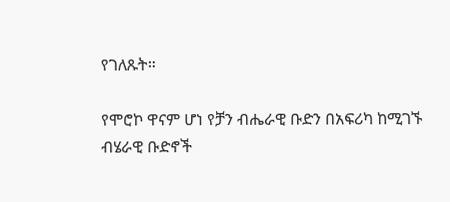የገለጹት።

የሞሮኮ ዋናም ሆነ የቻን ብሔራዊ ቡድን በአፍሪካ ከሚገኙ ብሄራዊ ቡድኖች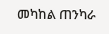መካከል ጠንካራ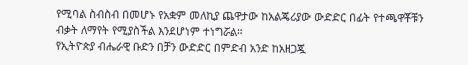የሚባል ስብስብ በመሆኑ የአቋም መለኪያ ጨዋታው ከአልጄሪያው ውድድር በፊት የተጫዋቾቹን ብቃት ለማየት የሚያስችል እንደሆነም ተነግሯል።
የኢትዮጵያ ብሔራዊ ቡድን በቻን ውድድር በምድብ አንድ ከአዘጋጇ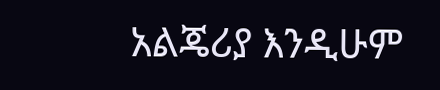አልጄሪያ እንዲሁም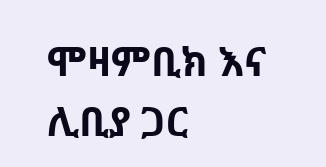ሞዛምቢክ እና ሊቢያ ጋር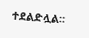ተደልድሏል።